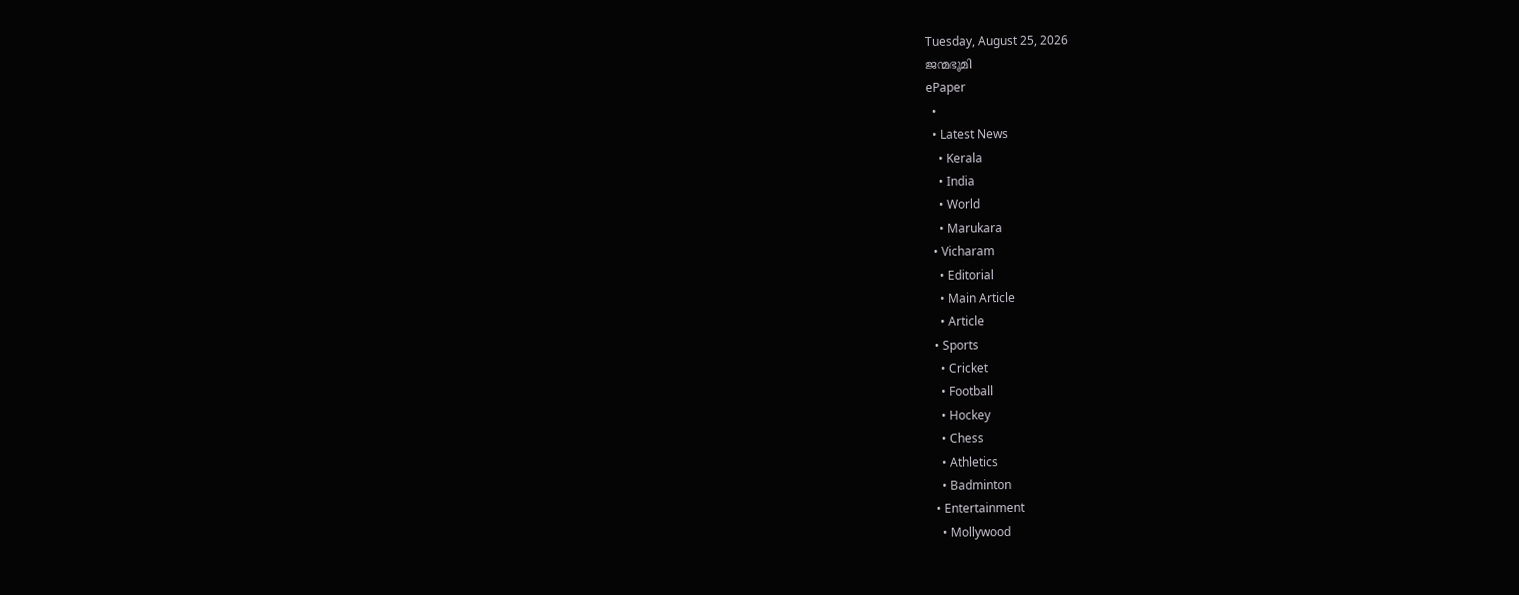Tuesday, August 25, 2026
ജന്മഭൂമി
ePaper
  •
  • Latest News
    • Kerala
    • India
    • World
    • Marukara
  • Vicharam
    • Editorial
    • Main Article
    • Article
  • Sports
    • Cricket
    • Football
    • Hockey
    • Chess
    • Athletics
    • Badminton
  • Entertainment
    • Mollywood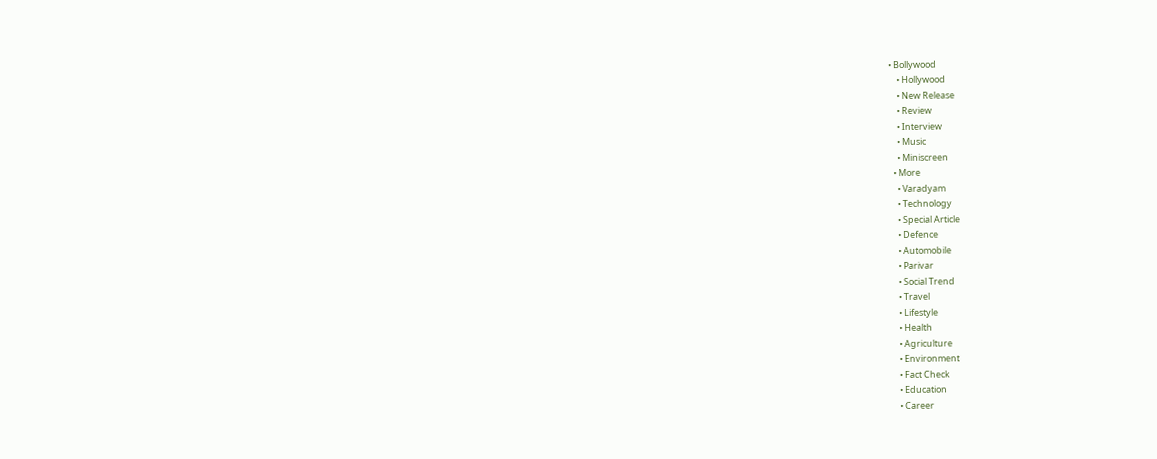• Bollywood
    • Hollywood
    • New Release
    • Review
    • Interview
    • Music
    • Miniscreen
  • More
    • Varadyam
    • Technology
    • Special Article
    • Defence
    • Automobile
    • Parivar
    • Social Trend
    • Travel
    • Lifestyle
    • Health
    • Agriculture
    • Environment
    • Fact Check
    • Education
    • Career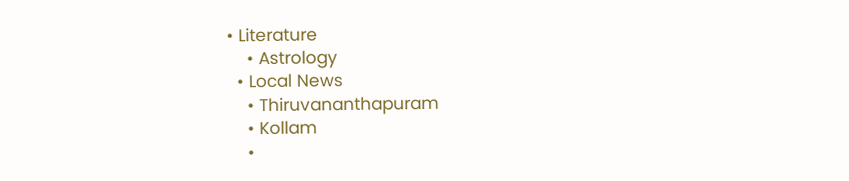• Literature
    • Astrology
  • Local News
    • Thiruvananthapuram
    • Kollam
    •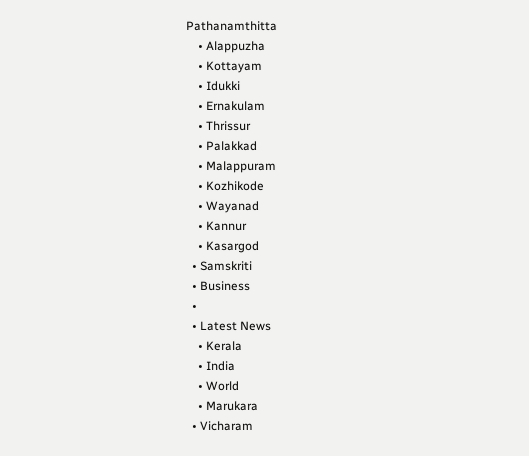Pathanamthitta
    • Alappuzha
    • Kottayam
    • Idukki
    • Ernakulam
    • Thrissur
    • Palakkad
    • Malappuram
    • Kozhikode
    • Wayanad
    • Kannur
    • Kasargod
  • Samskriti
  • Business
  •
  • Latest News
    • Kerala
    • India
    • World
    • Marukara
  • Vicharam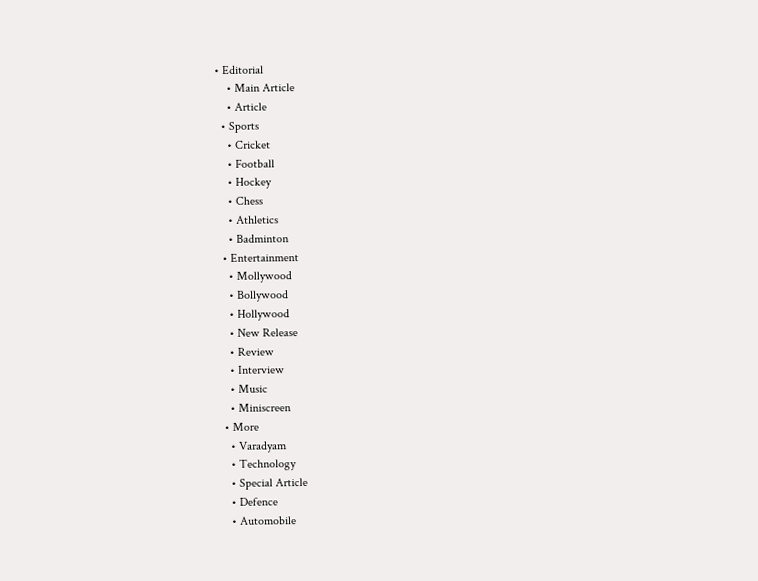• Editorial
    • Main Article
    • Article
  • Sports
    • Cricket
    • Football
    • Hockey
    • Chess
    • Athletics
    • Badminton
  • Entertainment
    • Mollywood
    • Bollywood
    • Hollywood
    • New Release
    • Review
    • Interview
    • Music
    • Miniscreen
  • More
    • Varadyam
    • Technology
    • Special Article
    • Defence
    • Automobile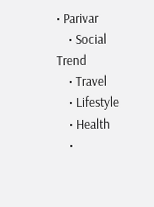• Parivar
    • Social Trend
    • Travel
    • Lifestyle
    • Health
    •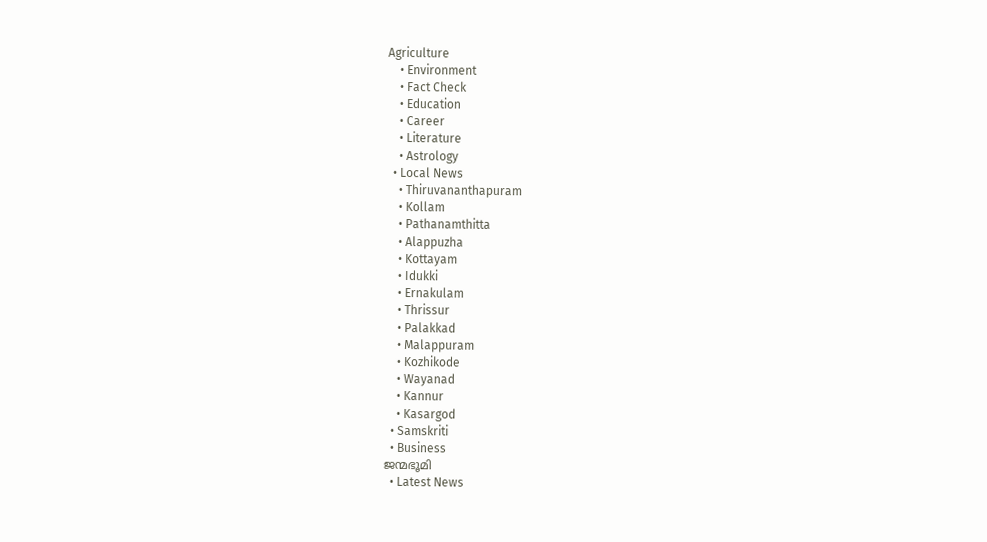Agriculture
    • Environment
    • Fact Check
    • Education
    • Career
    • Literature
    • Astrology
  • Local News
    • Thiruvananthapuram
    • Kollam
    • Pathanamthitta
    • Alappuzha
    • Kottayam
    • Idukki
    • Ernakulam
    • Thrissur
    • Palakkad
    • Malappuram
    • Kozhikode
    • Wayanad
    • Kannur
    • Kasargod
  • Samskriti
  • Business
ജന്മഭൂമി
  • Latest News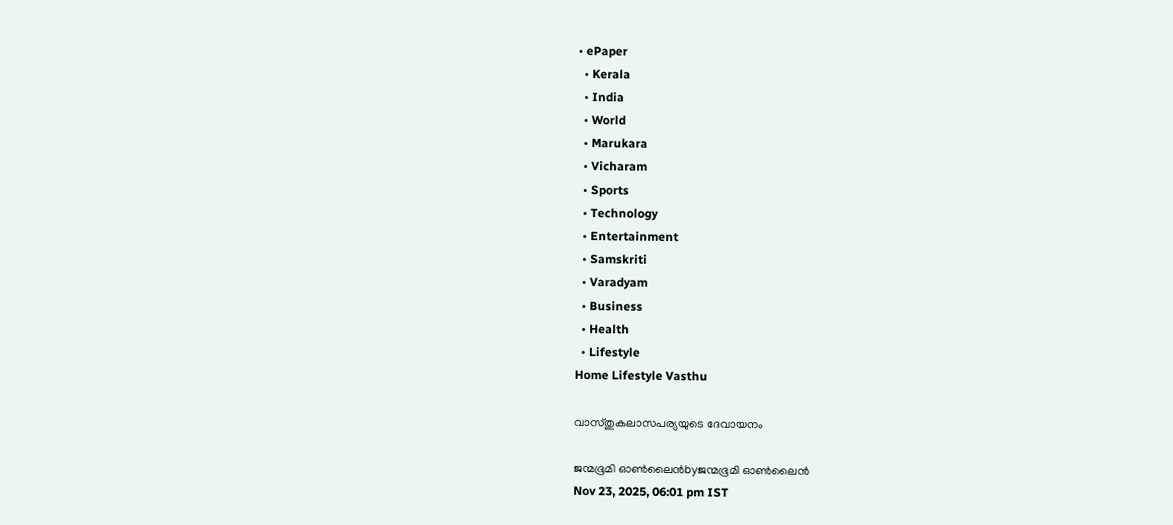• ePaper
  • Kerala
  • India
  • World
  • Marukara
  • Vicharam
  • Sports
  • Technology
  • Entertainment
  • Samskriti
  • Varadyam
  • Business
  • Health
  • Lifestyle
Home Lifestyle Vasthu

വാസ്തുകലാസപര്യയുടെ ദേവായനം

ജന്മഭൂമി ഓണ്‍ലൈന്‍byജന്മഭൂമി ഓണ്‍ലൈന്‍
Nov 23, 2025, 06:01 pm IST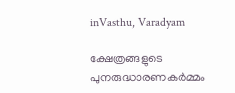inVasthu, Varadyam

ക്ഷേത്രങ്ങളുടെ പുനരുദ്ധാരണകര്‍മ്മം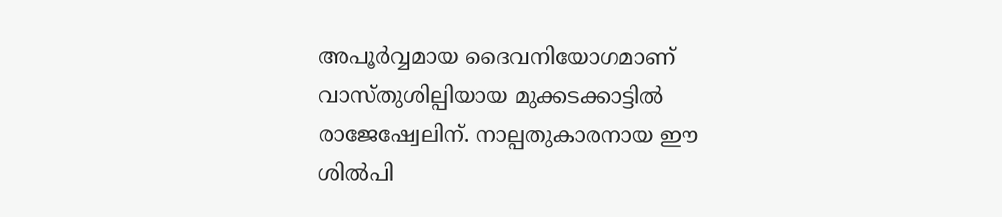അപൂര്‍വ്വമായ ദൈവനിയോഗമാണ് വാസ്തുശില്പിയായ മുക്കടക്കാട്ടില്‍ രാജേഷ്വേലിന്. നാല്പതുകാരനായ ഈ ശില്‍പി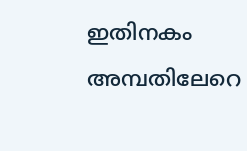ഇതിനകം അമ്പതിലേറെ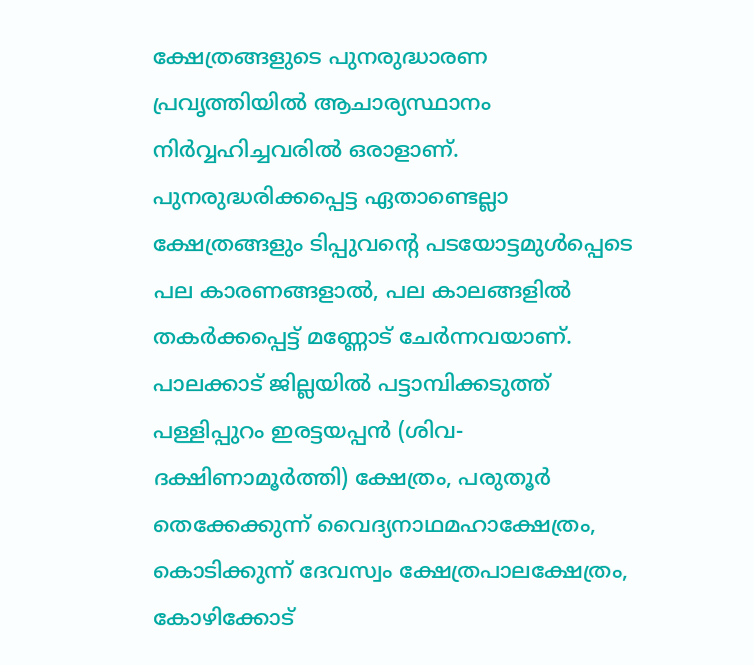ക്ഷേത്രങ്ങളുടെ പുനരുദ്ധാരണ പ്രവൃത്തിയില്‍ ആചാര്യസ്ഥാനം നിര്‍വ്വഹിച്ചവരില്‍ ഒരാളാണ്. പുനരുദ്ധരിക്കപ്പെട്ട ഏതാണ്ടെല്ലാ ക്ഷേത്രങ്ങളും ടിപ്പുവന്റെ പടയോട്ടമുള്‍പ്പെടെ പല കാരണങ്ങളാല്‍, പല കാലങ്ങളില്‍ തകര്‍ക്കപ്പെട്ട് മണ്ണോട് ചേര്‍ന്നവയാണ്.
പാലക്കാട് ജില്ലയില്‍ പട്ടാമ്പിക്കടുത്ത് പള്ളിപ്പുറം ഇരട്ടയപ്പന്‍ (ശിവ-ദക്ഷിണാമൂര്‍ത്തി) ക്ഷേത്രം, പരുതൂര്‍ തെക്കേക്കുന്ന് വൈദ്യനാഥമഹാക്ഷേത്രം, കൊടിക്കുന്ന് ദേവസ്വം ക്ഷേത്രപാലക്ഷേത്രം, കോഴിക്കോട്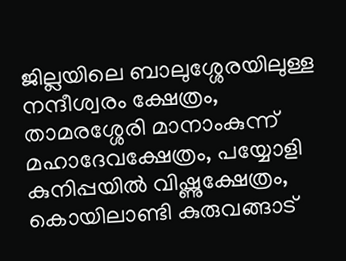ജില്ലയിലെ ബാലുശ്ശേരയിലുള്ള നന്ദീശ്വരം ക്ഷേത്രം, താമരശ്ശേരി മാനാംകുന്ന് മഹാദേവക്ഷേത്രം, പയ്യോളി കുനിപ്പയില്‍ വിഷ്ണുക്ഷേത്രം, കൊയിലാണ്ടി കുരുവങ്ങാട്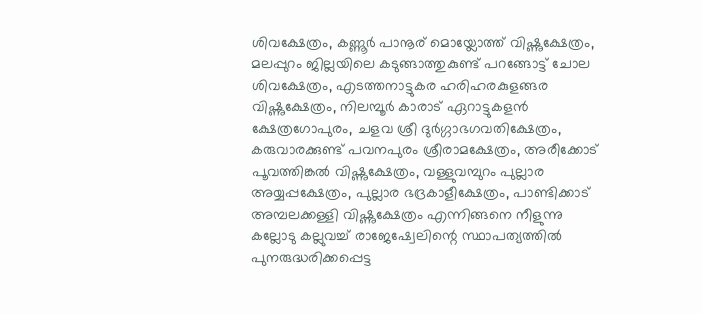ശിവക്ഷേത്രം, കണ്ണൂര്‍ പാനൂര് മൊയ്ലോത്ത് വിഷ്ണുക്ഷേത്രം, മലപ്പുറം ജില്ലയിലെ കടുങ്ങാത്തുകുണ്ട് പറങ്ങോട്ട് ചോല ശിവക്ഷേത്രം, എടത്തനാട്ടുകര ഹരിഹരകുളങ്ങര വിഷ്ണുക്ഷേത്രം, നിലമ്പൂര്‍ കാരാട് ഏറാട്ടുകളന്‍ ക്ഷേത്രഗോപുരം, ചളവ ശ്രീ ദുര്‍ഗ്ഗാഭഗവതിക്ഷേത്രം, കരുവാരക്കുണ്ട് പവനപുരം ശ്രീരാമക്ഷേത്രം, അരീക്കോട് പൂവത്തിങ്കല്‍ വിഷ്ണുക്ഷേത്രം, വള്ളുവമ്പുറം പുല്ലാര അയ്യപ്പക്ഷേത്രം, പുല്ലാര ഭദ്രകാളീക്ഷേത്രം, പാണ്ടിക്കാട് അമ്പലക്കള്ളി വിഷ്ണുക്ഷേത്രം എന്നിങ്ങനെ നീളുന്നു കല്ലോടു കല്ലുവച്ച് രാജേഷ്വേലിന്റെ സ്ഥാപത്യത്തില്‍ പുനരുദ്ധരിക്കപ്പെട്ട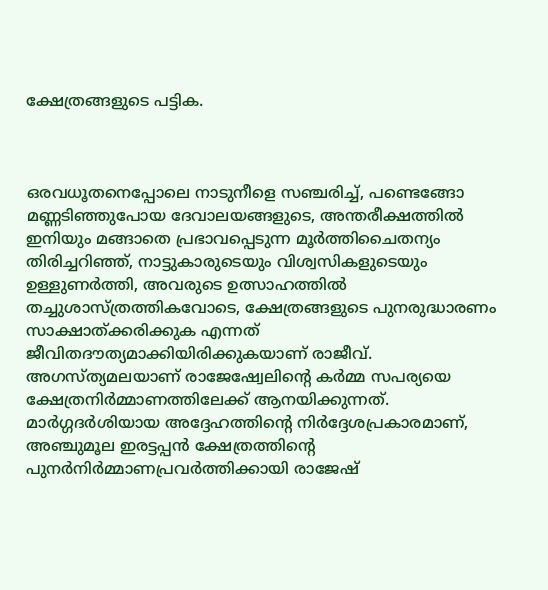ക്ഷേത്രങ്ങളുടെ പട്ടിക.



ഒരവധൂതനെപ്പോലെ നാടുനീളെ സഞ്ചരിച്ച്, പണ്ടെങ്ങോ മണ്ണടിഞ്ഞുപോയ ദേവാലയങ്ങളുടെ, അന്തരീക്ഷത്തില്‍ ഇനിയും മങ്ങാതെ പ്രഭാവപ്പെടുന്ന മൂര്‍ത്തിചൈതന്യം തിരിച്ചറിഞ്ഞ്, നാട്ടുകാരുടെയും വിശ്വസികളുടെയും ഉള്ളുണര്‍ത്തി, അവരുടെ ഉത്സാഹത്തില്‍ തച്ചുശാസ്ത്രത്തികവോടെ, ക്ഷേത്രങ്ങളുടെ പുനരുദ്ധാരണം സാക്ഷാത്ക്കരിക്കുക എന്നത് ജീവിതദൗത്യമാക്കിയിരിക്കുകയാണ് രാജീവ്. അഗസ്ത്യമലയാണ് രാജേഷ്വേലിന്റെ കര്‍മ്മ സപര്യയെ ക്ഷേത്രനിര്‍മ്മാണത്തിലേക്ക് ആനയിക്കുന്നത്. മാര്‍ഗ്ഗദര്‍ശിയായ അദ്ദേഹത്തിന്റെ നിര്‍ദ്ദേശപ്രകാരമാണ്, അഞ്ചുമൂല ഇരട്ടപ്പന്‍ ക്ഷേത്രത്തിന്റെ പുനര്‍നിര്‍മ്മാണപ്രവര്‍ത്തിക്കായി രാജേഷ്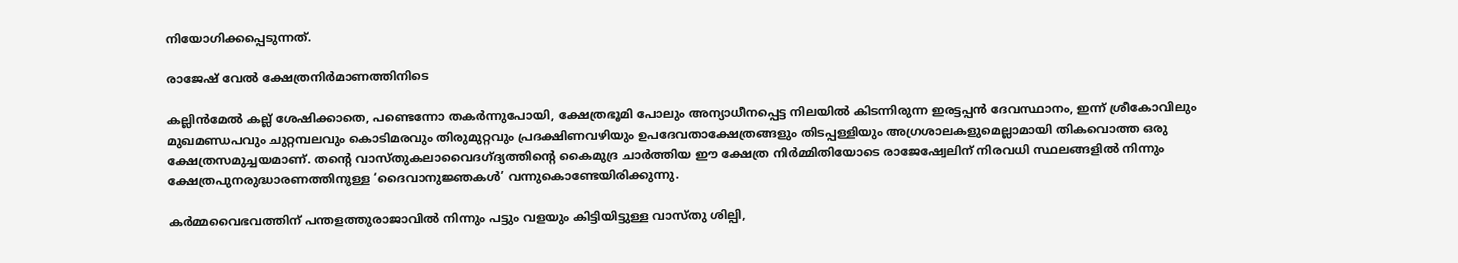നിയോഗിക്കപ്പെടുന്നത്.

രാജേഷ് വേല്‍ ക്ഷേത്രനിര്‍മാണത്തിനിടെ

കല്ലിന്‍മേല്‍ കല്ല് ശേഷിക്കാതെ, പണ്ടെന്നോ തകര്‍ന്നുപോയി, ക്ഷേത്രഭൂമി പോലും അന്യാധീനപ്പെട്ട നിലയില്‍ കിടന്നിരുന്ന ഇരട്ടപ്പന്‍ ദേവസ്ഥാനം, ഇന്ന് ശ്രീകോവിലും മുഖമണ്ഡപവും ചുറ്റമ്പലവും കൊടിമരവും തിരുമുറ്റവും പ്രദക്ഷിണവഴിയും ഉപദേവതാക്ഷേത്രങ്ങളും തിടപ്പള്ളിയും അഗ്രശാലകളുമെല്ലാമായി തികവൊത്ത ഒരു ക്ഷേത്രസമുച്ചയമാണ്. തന്റെ വാസ്തുകലാവൈദഗ്ദ്യത്തിന്റെ കൈമുദ്ര ചാര്‍ത്തിയ ഈ ക്ഷേത്ര നിര്‍മ്മിതിയോടെ രാജേഷ്വേലിന് നിരവധി സ്ഥലങ്ങളില്‍ നിന്നും ക്ഷേത്രപുനരുദ്ധാരണത്തിനുള്ള ‘ദൈവാനുജ്ഞകള്‍’ വന്നുകൊണ്ടേയിരിക്കുന്നു.

കര്‍മ്മവൈഭവത്തിന് പന്തളത്തുരാജാവില്‍ നിന്നും പട്ടും വളയും കിട്ടിയിട്ടുള്ള വാസ്തു ശില്പി,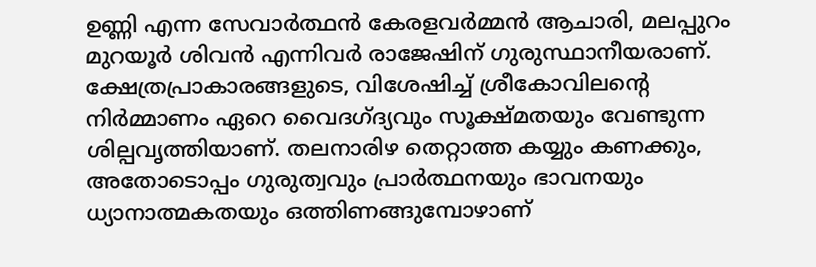ഉണ്ണി എന്ന സേവാര്‍ത്ഥന്‍ കേരളവര്‍മ്മന്‍ ആചാരി, മലപ്പുറം മുറയൂര്‍ ശിവന്‍ എന്നിവര്‍ രാജേഷിന് ഗുരുസ്ഥാനീയരാണ്.
ക്ഷേത്രപ്രാകാരങ്ങളുടെ, വിശേഷിച്ച് ശ്രീകോവിലന്റെ നിര്‍മ്മാണം ഏറെ വൈദഗ്ദ്യവും സൂക്ഷ്മതയും വേണ്ടുന്ന ശില്പവൃത്തിയാണ്. തലനാരിഴ തെറ്റാത്ത കയ്യും കണക്കും, അതോടൊപ്പം ഗുരുത്വവും പ്രാര്‍ത്ഥനയും ഭാവനയും ധ്യാനാത്മകതയും ഒത്തിണങ്ങുമ്പോഴാണ്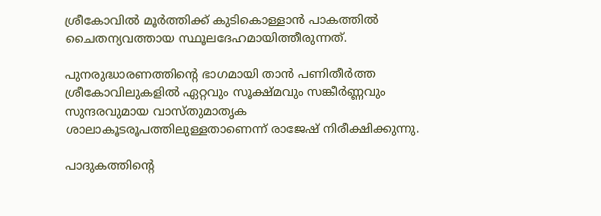ശ്രീകോവില്‍ മൂര്‍ത്തിക്ക് കുടികൊള്ളാന്‍ പാകത്തില്‍ ചൈതന്യവത്തായ സ്ഥൂലദേഹമായിത്തീരുന്നത്.

പുനരുദ്ധാരണത്തിന്റെ ഭാഗമായി താന്‍ പണിതീര്‍ത്ത ശ്രീകോവിലുകളില്‍ ഏറ്റവും സൂക്ഷ്മവും സങ്കീര്‍ണ്ണവും സുന്ദരവുമായ വാസ്തുമാതൃക ശാലാകൂടരൂപത്തിലുള്ളതാണെന്ന് രാജേഷ് നിരീക്ഷിക്കുന്നു.

പാദുകത്തിന്റെ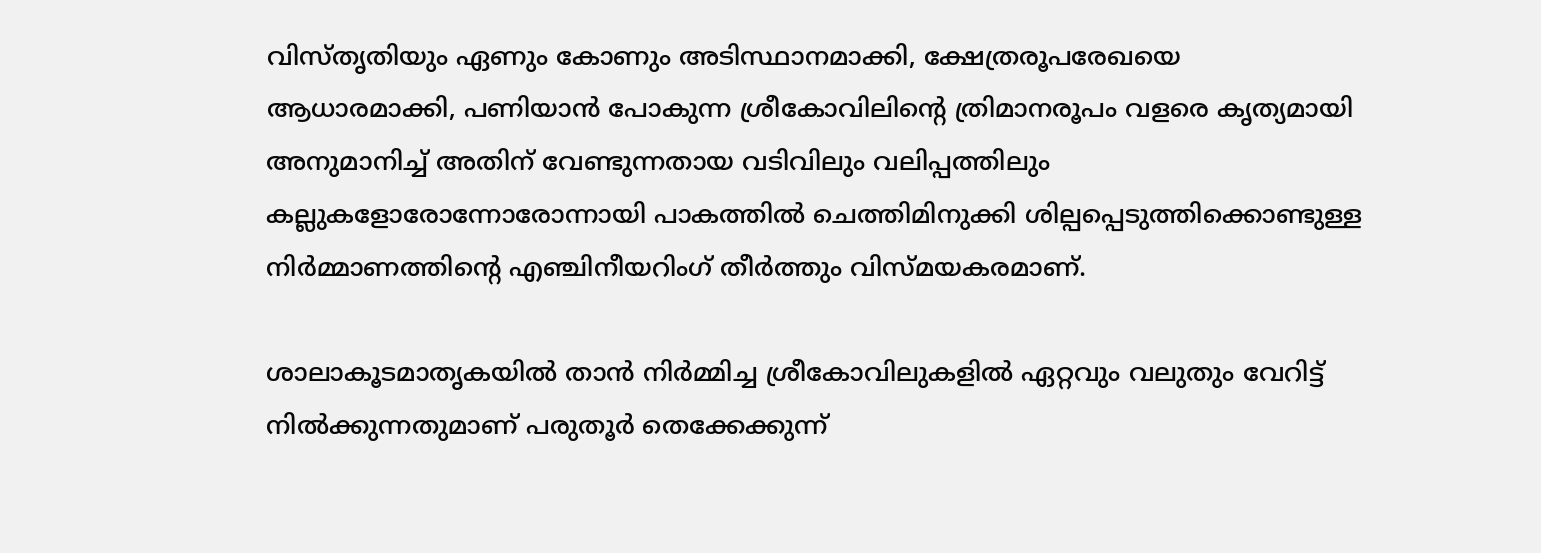വിസ്തൃതിയും ഏണും കോണും അടിസ്ഥാനമാക്കി, ക്ഷേത്രരൂപരേഖയെ ആധാരമാക്കി, പണിയാന്‍ പോകുന്ന ശ്രീകോവിലിന്റെ ത്രിമാനരൂപം വളരെ കൃത്യമായി അനുമാനിച്ച് അതിന് വേണ്ടുന്നതായ വടിവിലും വലിപ്പത്തിലും കല്ലുകളോരോന്നോരോന്നായി പാകത്തില്‍ ചെത്തിമിനുക്കി ശില്പപ്പെടുത്തിക്കൊണ്ടുള്ള നിര്‍മ്മാണത്തിന്റെ എഞ്ചിനീയറിംഗ് തീര്‍ത്തും വിസ്മയകരമാണ്.

ശാലാകൂടമാതൃകയില്‍ താന്‍ നിര്‍മ്മിച്ച ശ്രീകോവിലുകളില്‍ ഏറ്റവും വലുതും വേറിട്ട് നില്‍ക്കുന്നതുമാണ് പരുതൂര്‍ തെക്കേക്കുന്ന്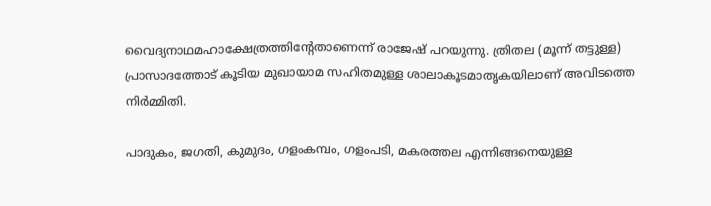വൈദ്യനാഥമഹാക്ഷേത്രത്തിന്റേതാണെന്ന് രാജേഷ് പറയുന്നു. ത്രിതല (മൂന്ന് തട്ടുള്ള) പ്രാസാദത്തോട് കൂടിയ മുഖായാമ സഹിതമുള്ള ശാലാകൂടമാതൃകയിലാണ് അവിടത്തെ നിര്‍മ്മിതി.

പാദുകം, ജഗതി, കുമുദം, ഗളംകമ്പം, ഗളംപടി, മകരത്തല എന്നിങ്ങനെയുള്ള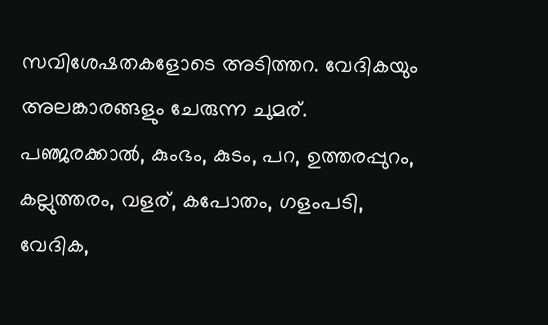സവിശേഷതകളോടെ അടിത്തറ. വേദികയും അലങ്കാരങ്ങളും ചേരുന്ന ചുമര്. പഞ്ജരക്കാല്‍, കുംഭം, കുടം, പറ, ഉത്തരപ്പുറം, കല്ലുത്തരം, വളര്, കപോതം, ഗളംപടി, വേദിക,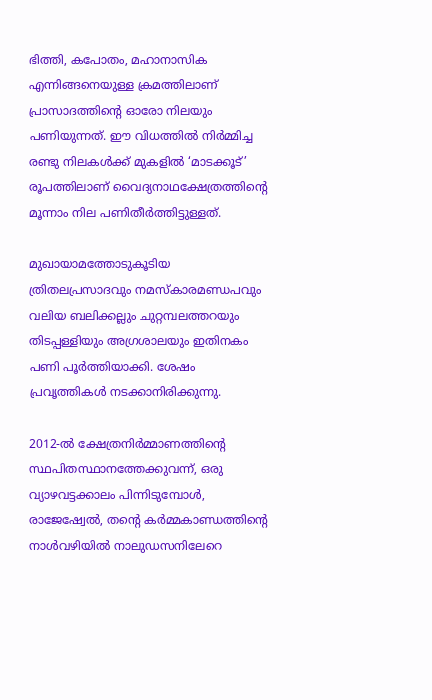ഭിത്തി, കപോതം, മഹാനാസിക എന്നിങ്ങനെയുള്ള ക്രമത്തിലാണ് പ്രാസാദത്തിന്റെ ഓരോ നിലയും പണിയുന്നത്. ഈ വിധത്തില്‍ നിര്‍മ്മിച്ച രണ്ടു നിലകള്‍ക്ക് മുകളില്‍ ‘മാടക്കൂട്’ രൂപത്തിലാണ് വൈദ്യനാഥക്ഷേത്രത്തിന്റെ മൂന്നാം നില പണിതീര്‍ത്തിട്ടുള്ളത്.

മുഖായാമത്തോടുകൂടിയ ത്രിതലപ്രസാദവും നമസ്‌കാരമണ്ഡപവും വലിയ ബലിക്കല്ലും ചുറ്റമ്പലത്തറയും തിടപ്പള്ളിയും അഗ്രശാലയും ഇതിനകം പണി പൂര്‍ത്തിയാക്കി. ശേഷം പ്രവൃത്തികള്‍ നടക്കാനിരിക്കുന്നു.

2012-ല്‍ ക്ഷേത്രനിര്‍മ്മാണത്തിന്റെ സ്ഥപിതസ്ഥാനത്തേക്കുവന്ന്, ഒരു വ്യാഴവട്ടക്കാലം പിന്നിടുമ്പോള്‍, രാജേഷ്വേല്‍, തന്റെ കര്‍മ്മകാണ്ഡത്തിന്റെ നാള്‍വഴിയില്‍ നാലുഡസനിലേറെ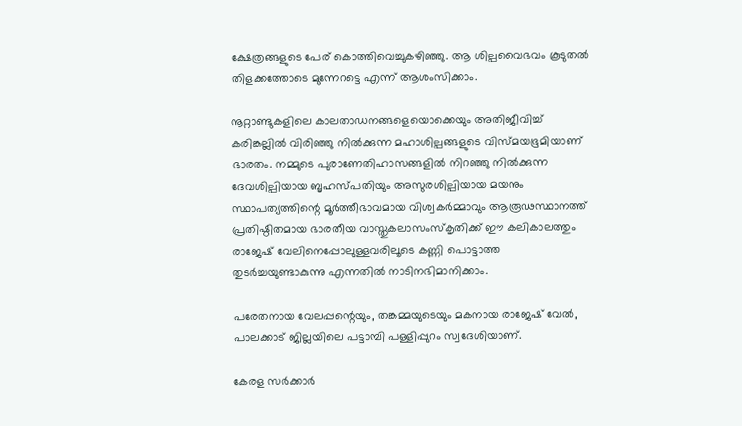ക്ഷേത്രങ്ങളുടെ പേര് കൊത്തിവെച്ചുകഴിഞ്ഞു. ആ ശില്പവൈഭവം കൂടുതല്‍ തിളക്കത്തോടെ മുന്നേറട്ടെ എന്ന് ആശംസിക്കാം.

നൂറ്റാണ്ടുകളിലെ കാലതാഡനങ്ങളെയൊക്കെയും അതിജീവിച്ച് കരിങ്കല്ലില്‍ വിരിഞ്ഞു നില്‍ക്കുന്ന മഹാശില്പങ്ങളുടെ വിസ്മയഭൂമിയാണ് ഭാരതം. നമ്മുടെ പുരാണേതിഹാസങ്ങളില്‍ നിറഞ്ഞു നില്‍ക്കുന്ന ദേവശില്പിയായ ബൃഹസ്പതിയും അസുരശില്പിയായ മയനും സ്ഥാപത്യത്തിന്റെ മൂര്‍ത്തീഭാവമായ വിശ്വകര്‍മ്മാവും ആരൂഢസ്ഥാനത്ത് പ്രതിഷ്ഠിതമായ ഭാരതീയ വാസ്തുകലാസംസ്‌കൃതിക്ക് ഈ കലികാലത്തും രാജേഷ് വേലിനെപ്പോലുള്ളവരിലൂടെ കണ്ണി പൊട്ടാത്ത തുടര്‍ച്ചയുണ്ടാകുന്നു എന്നതില്‍ നാടിനഭിമാനിക്കാം.

പരേതനായ വേലപ്പന്റെയും, തങ്കമ്മയുടെയും മകനായ രാജേഷ് വേല്‍, പാലക്കാട് ജില്ലയിലെ പട്ടാമ്പി പള്ളിപ്പുറം സ്വദേശിയാണ്.

കേരള സര്‍ക്കാര്‍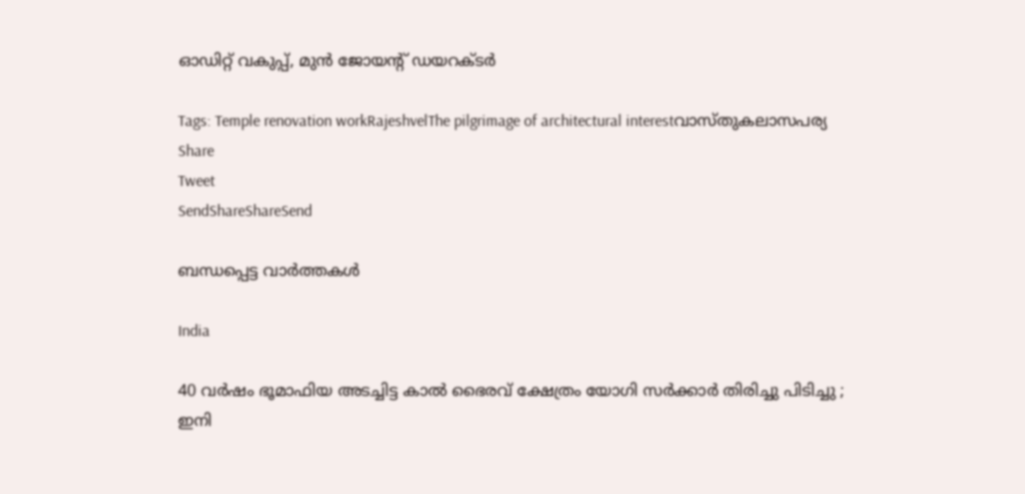ഓഡിറ്റ് വകുപ്പ്, മുന്‍ ജോയന്റ് ഡയറക്ടര്‍

Tags: Temple renovation workRajeshvelThe pilgrimage of architectural interestവാസ്തുകലാസപര്യ
Share
Tweet
SendShareShareSend

ബന്ധപ്പെട്ട വാര്‍ത്തകള്‍

India

40 വർഷം ഭൂമാഫിയ അടച്ചിട്ട കാൽ ഭൈരവ് ക്ഷേത്രം യോഗി സർക്കാർ തിരിച്ചു പിടിച്ചു ; ഇനി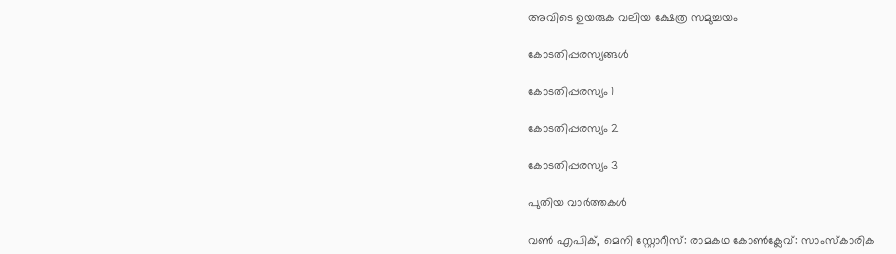അവിടെ ഉയരുക വലിയ ക്ഷേത്ര സമുച്ചയം

കോടതിപ്പരസ്യങ്ങള്‍

കോടതിപ്പരസ്യം 1

കോടതിപ്പരസ്യം 2

കോടതിപ്പരസ്യം 3

പുതിയ വാര്‍ത്തകള്‍

വണ്‍ എപിക്, മെനി സ്റ്റോറീസ്: രാമകഥ കോണ്‍ക്ലേവ്: സാംസ്‌കാരിക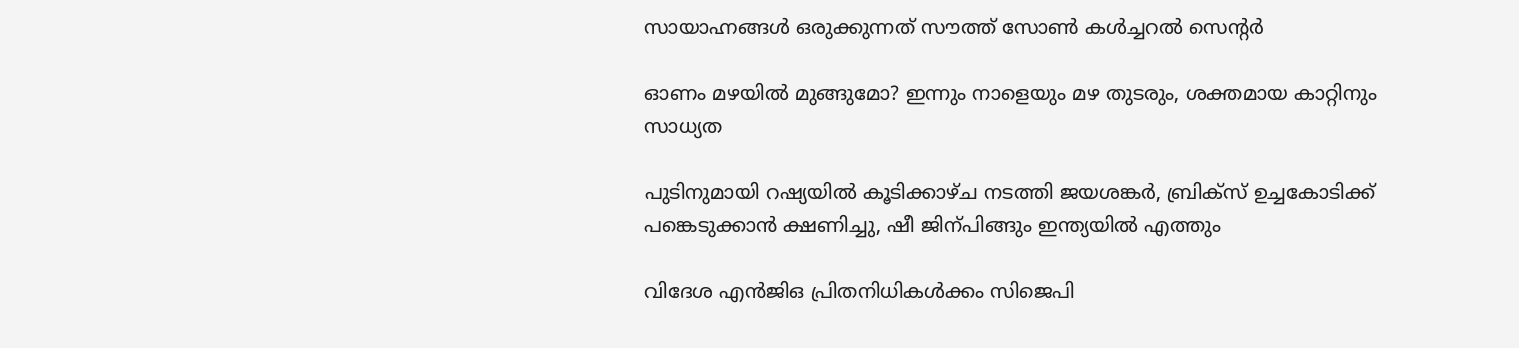സായാഹ്നങ്ങള്‍ ഒരുക്കുന്നത് സൗത്ത് സോണ്‍ കള്‍ച്ചറല്‍ സെന്റര്‍

ഓണം മഴയില്‍ മുങ്ങുമോ? ഇന്നും നാളെയും മഴ തുടരും, ശക്തമായ കാറ്റിനും സാധ്യത

പുടിനുമായി റഷ്യയില്‍ കൂടിക്കാഴ്ച നടത്തി ജയശങ്കര്‍, ബ്രിക്സ് ഉച്ചകോടിക്ക് പങ്കെടുക്കാന്‍ ക്ഷണിച്ചു, ഷീ ജിന‍്പിങ്ങും ഇന്ത്യയില്‍ എത്തും

വിദേശ എന്‍ജിഒ പ്രിതനിധികള്‍ക്കം സിജെപി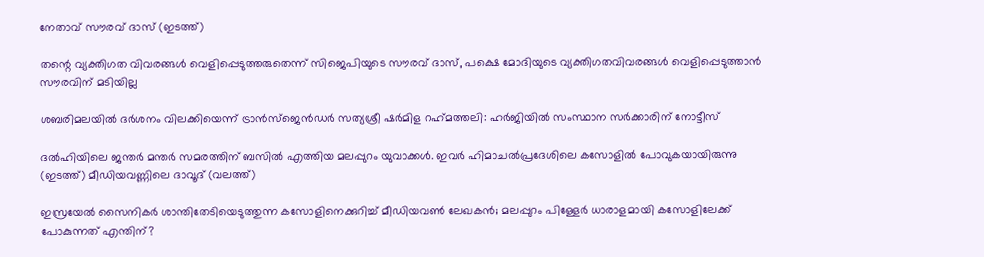നേതാവ് സൗരവ് ദാസ് (ഇടത്ത്)

തന്റെ വ്യക്തിഗത വിവരങ്ങള്‍ വെളിപ്പെടുത്തരുതെന്ന് സിജെപിയുടെ സൗരവ് ദാസ്, പക്ഷെ മോദിയുടെ വ്യക്തിഗതവിവരങ്ങള്‍ വെളിപ്പെടുത്താന്‍ സൗരവിന് മടിയില്ല

ശബരിമലയില്‍ ദര്‍ശനം വിലക്കിയെന്ന് ട്രാന്‍സ്ജെന്‍ഡര്‍ സത്യശ്രീ ഷര്‍മിള റഹ്‌മത്തലി: ഹര്‍ജിയില്‍ സംസ്ഥാന സര്‍ക്കാരിന് നോട്ടീസ്

ദല്‍ഹിയിലെ ജന്തര്‍ മന്തര്‍ സമരത്തിന് ബസില്‍ എത്തിയ മലപ്പുറം യുവാക്കള്‍. ഇവര്‍ ഹിമാചല്‍പ്രദേശിലെ കസോളില്‍ പോവുകയായിരുന്നു (ഇടത്ത്) മീഡിയവണ്ണിലെ ദാവൂദ് (വലത്ത്)

ഇസ്രയേല്‍ സൈനികര്‍ ശാന്തിതേടിയെടുത്തുന്ന കസോളിനെക്കുറിച്ച് മീഡിയവണ്‍ ലേഖകന്‍; മലപ്പുറം പിള്ളേര്‍ ധാരാളമായി കസോളിലേക്ക് പോകുന്നത് എന്തിന്?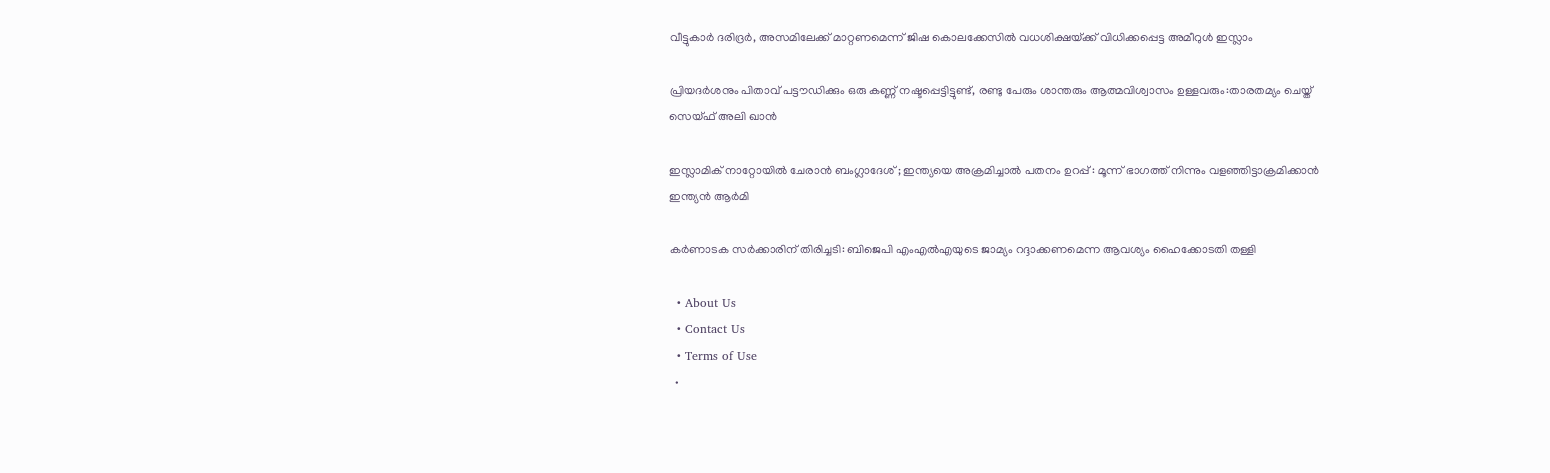വീട്ടുകാര്‍ ദരിദ്രര്‍, അസമിലേക്ക് മാറ്റണമെന്ന് ജിഷ കൊലക്കേസില്‍ വധശിക്ഷയ്‌ക്ക് വിധിക്കപ്പെട്ട അമീറുള്‍ ഇസ്ലാം

പ്രിയദര്‍ശനും പിതാവ് പട്ടൗഡിക്കും ഒരു കണ്ണ് നഷ്ടപ്പെട്ടിട്ടുണ്ട്, രണ്ടു പേരും ശാന്തരും ആത്മവിശ്വാസം ഉള്ളവരും:താരതമ്യം ചെയ്ത് സെയ്ഫ് അലി ഖാൻ

ഇസ്ലാമിക് നാറ്റോയിൽ ചേരാൻ ബംഗ്ലാദേശ് ; ഇന്ത്യയെ അക്രമിച്ചാൽ പതനം ഉറപ്പ് : മൂന്ന് ഭാഗത്ത് നിന്നും വളഞ്ഞിട്ടാക്രമിക്കാൻ ഇന്ത്യൻ ആർമി

കര്‍ണാടക സര്‍ക്കാരിന് തിരിച്ചടി: ബിജെപി എംഎല്‍എയുടെ ജാമ്യം റദ്ദാക്കണമെന്ന ആവശ്യം ഹൈക്കോടതി തള്ളി

  • About Us
  • Contact Us
  • Terms of Use
  •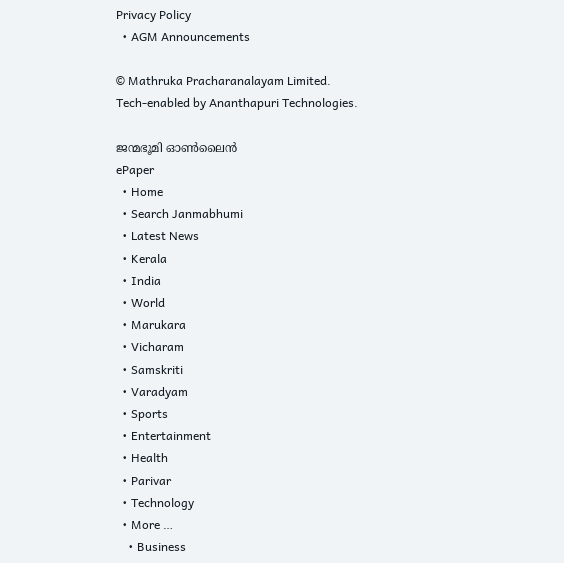Privacy Policy
  • AGM Announcements

© Mathruka Pracharanalayam Limited.
Tech-enabled by Ananthapuri Technologies.

ജന്മഭൂമി ഓണ്‍ലൈന്‍
ePaper
  • Home
  • Search Janmabhumi
  • Latest News
  • Kerala
  • India
  • World
  • Marukara
  • Vicharam
  • Samskriti
  • Varadyam
  • Sports
  • Entertainment
  • Health
  • Parivar
  • Technology
  • More …
    • Business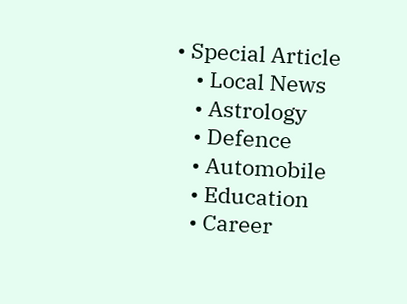• Special Article
    • Local News
    • Astrology
    • Defence
    • Automobile
    • Education
    • Career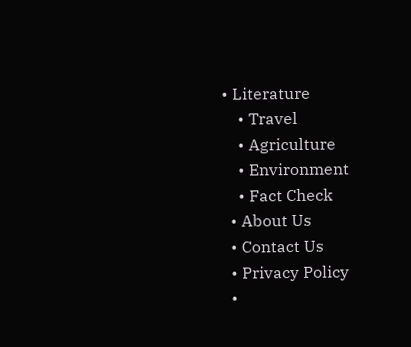• Literature
    • Travel
    • Agriculture
    • Environment
    • Fact Check
  • About Us
  • Contact Us
  • Privacy Policy
  •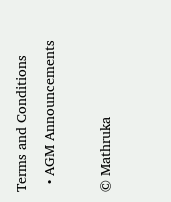Terms and Conditions
  • AGM Announcements

© Mathruka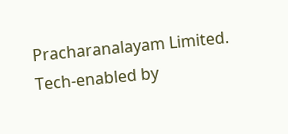Pracharanalayam Limited.
Tech-enabled by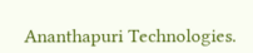Ananthapuri Technologies.